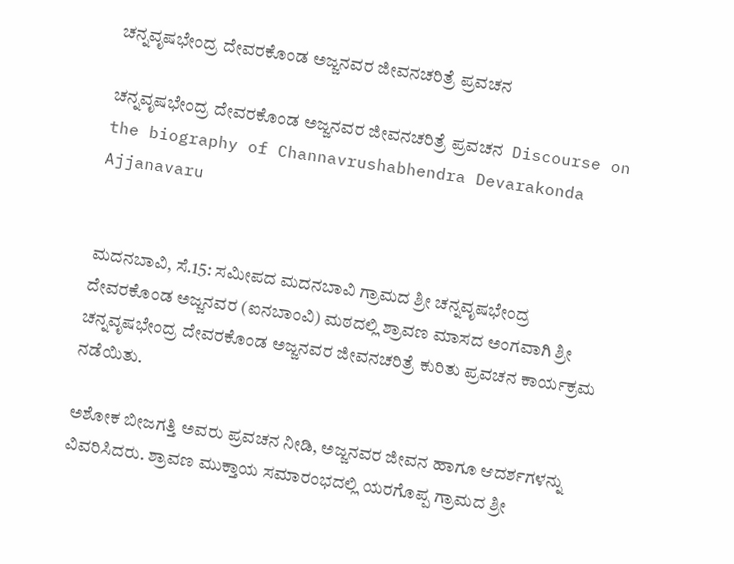ಚನ್ನವೃಷಭೇಂದ್ರ ದೇವರಕೊಂಡ ಅಜ್ಜನವರ ಜೀವನಚರಿತ್ರೆ ಪ್ರವಚನ

ಚನ್ನವೃಷಭೇಂದ್ರ ದೇವರಕೊಂಡ ಅಜ್ಜನವರ ಜೀವನಚರಿತ್ರೆ ಪ್ರವಚನ  Discourse on the biography of Channavrushabhendra Devarakonda Ajjanavaru


ಮದನಬಾವಿ, ಸೆ.15: ಸಮೀಪದ ಮದನಬಾವಿ ಗ್ರಾಮದ ಶ್ರೀ ಚನ್ನವೃಷಭೇಂದ್ರ ದೇವರಕೊಂಡ ಅಜ್ಜನವರ (ಐನಬಾಂವಿ) ಮಠದಲ್ಲಿ ಶ್ರಾವಣ ಮಾಸದ ಅಂಗವಾಗಿ ಶ್ರೀ ಚನ್ನವೃಷಭೇಂದ್ರ ದೇವರಕೊಂಡ ಅಜ್ಜನವರ ಜೀವನಚರಿತ್ರೆ ಕುರಿತು ಪ್ರವಚನ ಕಾರ್ಯಕ್ರಮ ನಡೆಯಿತು.

ಅಶೋಕ ಬೀಜಗತ್ತಿ ಅವರು ಪ್ರವಚನ ನೀಡಿ, ಅಜ್ಜನವರ ಜೀವನ ಹಾಗೂ ಆದರ್ಶಗಳನ್ನು ವಿವರಿಸಿದರು. ಶ್ರಾವಣ ಮುಕ್ತಾಯ ಸಮಾರಂಭದಲ್ಲಿ ಯರಗೊಪ್ಪ ಗ್ರಾಮದ ಶ್ರೀ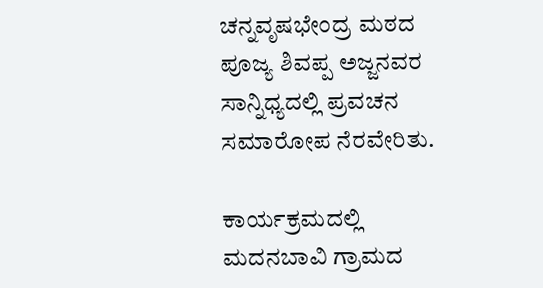ಚನ್ನವೃಷಭೇಂದ್ರ ಮಠದ ಪೂಜ್ಯ ಶಿವಪ್ಪ ಅಜ್ಜನವರ ಸಾನ್ನಿಧ್ಯದಲ್ಲಿ ಪ್ರವಚನ ಸಮಾರೋಪ ನೆರವೇರಿತು.

ಕಾರ್ಯಕ್ರಮದಲ್ಲಿ ಮದನಬಾವಿ ಗ್ರಾಮದ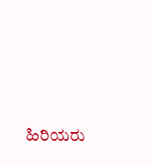ಹಿರಿಯರು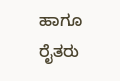ಹಾಗೂ ರೈತರು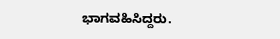ಭಾಗವಹಿಸಿದ್ದರು.